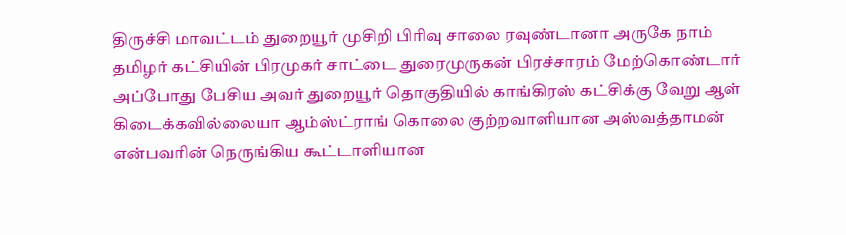திருச்சி மாவட்டம் துறையூர் முசிறி பிரிவு சாலை ரவுண்டானா அருகே நாம் தமிழர் கட்சியின் பிரமுகர் சாட்டை துரைமுருகன் பிரச்சாரம் மேற்கொண்டார் அப்போது பேசிய அவர் துறையூர் தொகுதியில் காங்கிரஸ் கட்சிக்கு வேறு ஆள் கிடைக்கவில்லையா ஆம்ஸ்ட்ராங் கொலை குற்றவாளியான அஸ்வத்தாமன் என்பவரின் நெருங்கிய கூட்டாளியான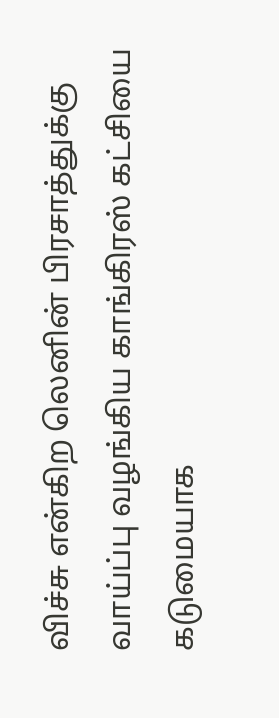விச்சு என்கிற லெனின் பிரசாத்துக்கு வாய்ப்பு வழங்கிய காங்கிரஸ் கட்சியை கடுமையாக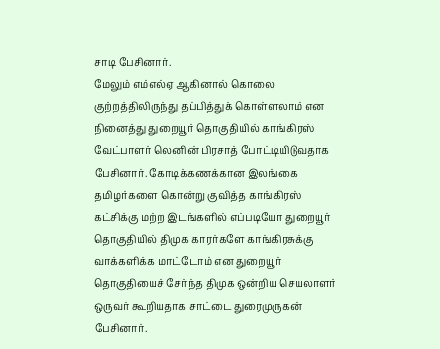சாடி பேசினார்.
மேலும் எம்எல்ஏ ஆகினால் கொலை குற்றத்திலிருந்து தப்பித்துக் கொள்ளலாம் என நினைத்து துறையூர் தொகுதியில் காங்கிரஸ் வேட்பாளர் லெனின் பிரசாத் போட்டியிடுவதாக பேசினார். கோடிக்கணக்கான இலங்கை தமிழர்களை கொன்று குவித்த காங்கிரஸ் கட்சிக்கு மற்ற இடங்களில் எப்படியோ துறையூர் தொகுதியில் திமுக காரர்களே காங்கிரசுக்கு வாக்களிக்க மாட்டோம் என துறையூர் தொகுதியைச் சேர்ந்த திமுக ஒன்றிய செயலாளர் ஒருவர் கூறியதாக சாட்டை துரைமுருகன் பேசினார்.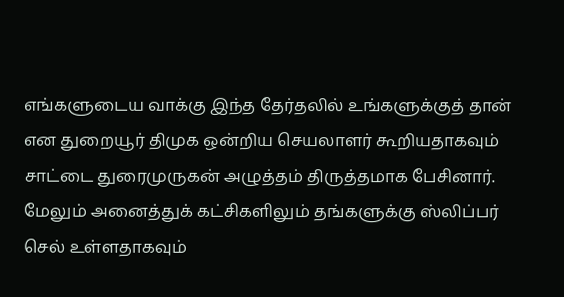எங்களுடைய வாக்கு இந்த தேர்தலில் உங்களுக்குத் தான் என துறையூர் திமுக ஒன்றிய செயலாளர் கூறியதாகவும் சாட்டை துரைமுருகன் அழுத்தம் திருத்தமாக பேசினார்.
மேலும் அனைத்துக் கட்சிகளிலும் தங்களுக்கு ஸ்லிப்பர் செல் உள்ளதாகவும்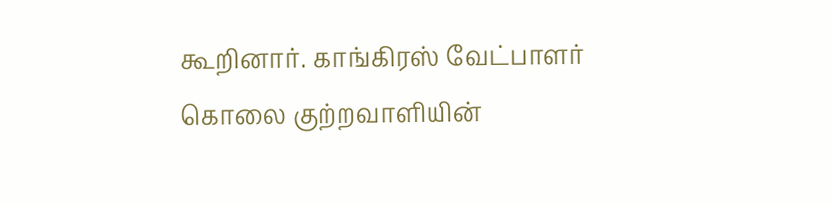கூறினார். காங்கிரஸ் வேட்பாளர் கொலை குற்றவாளியின்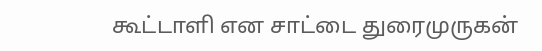கூட்டாளி என சாட்டை துரைமுருகன்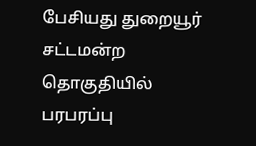பேசியது துறையூர் சட்டமன்ற தொகுதியில் பரபரப்பு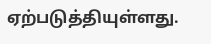ஏற்படுத்தியுள்ளது.